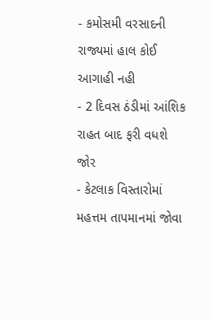- કમોસમી વરસાદની રાજ્યમાં હાલ કોઈ આગાહી નહી
- 2 દિવસ ઠંડીમાં આંશિક રાહત બાદ ફરી વધશે જોર
- કેટલાક વિસ્તારોમાં મહત્તમ તાપમાનમાં જોવા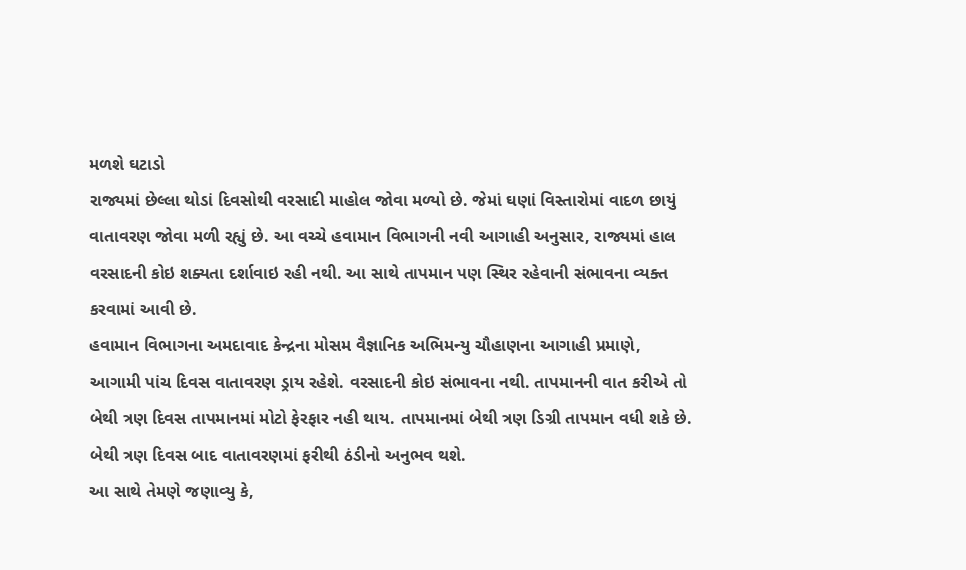મળશે ઘટાડો
રાજ્યમાં છેલ્લા થોડાં દિવસોથી વરસાદી માહોલ જોવા મળ્યો છે. જેમાં ઘણાં વિસ્તારોમાં વાદળ છાયું વાતાવરણ જોવા મળી રહ્યું છે. આ વચ્ચે હવામાન વિભાગની નવી આગાહી અનુસાર, રાજ્યમાં હાલ વરસાદની કોઇ શક્યતા દર્શાવાઇ રહી નથી. આ સાથે તાપમાન પણ સ્થિર રહેવાની સંભાવના વ્યક્ત કરવામાં આવી છે.
હવામાન વિભાગના અમદાવાદ કેન્દ્રના મોસમ વૈજ્ઞાનિક અભિમન્યુ ચૌહાણના આગાહી પ્રમાણે, આગામી પાંચ દિવસ વાતાવરણ ડ્રાય રહેશે. વરસાદની કોઇ સંભાવના નથી. તાપમાનની વાત કરીએ તો બેથી ત્રણ દિવસ તાપમાનમાં મોટો ફેરફાર નહી થાય. તાપમાનમાં બેથી ત્રણ ડિગ્રી તાપમાન વધી શકે છે. બેથી ત્રણ દિવસ બાદ વાતાવરણમાં ફરીથી ઠંડીનો અનુભવ થશે.
આ સાથે તેમણે જણાવ્યુ કે,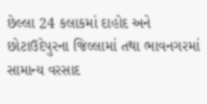છેલ્લા 24 કલાકમાં દાહોદ અને છોટાઉદેપુરના જિલ્લામાં તથા ભાવનગરમાં સામાન્ય વરસાદ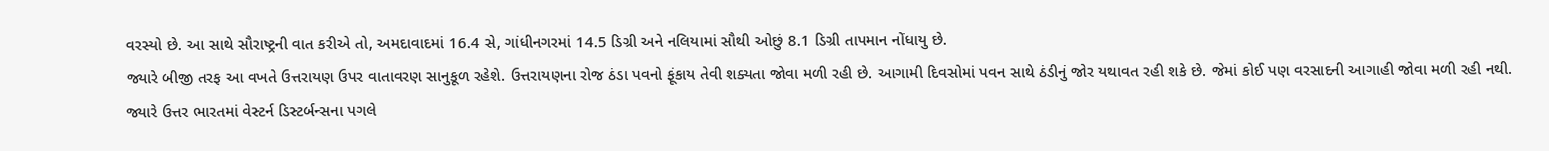વરસ્યો છે. આ સાથે સૌરાષ્ટ્રની વાત કરીએ તો, અમદાવાદમાં 16.4 સે, ગાંધીનગરમાં 14.5 ડિગ્રી અને નલિયામાં સૌથી ઓછું 8.1 ડિગ્રી તાપમાન નોંધાયુ છે.
જ્યારે બીજી તરફ આ વખતે ઉત્તરાયણ ઉપર વાતાવરણ સાનુકૂળ રહેશે. ઉત્તરાયણના રોજ ઠંડા પવનો ફૂંકાય તેવી શક્યતા જોવા મળી રહી છે. આગામી દિવસોમાં પવન સાથે ઠંડીનું જોર યથાવત રહી શકે છે. જેમાં કોઈ પણ વરસાદની આગાહી જોવા મળી રહી નથી.
જ્યારે ઉત્તર ભારતમાં વેસ્ટર્ન ડિસ્ટર્બન્સના પગલે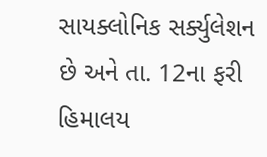સાયક્લોનિક સર્ક્યુલેશન છે અને તા. 12ના ફરી હિમાલય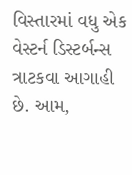વિસ્તારમાં વધુ એક વેસ્ટર્ન ડિસ્ટર્બન્સ ત્રાટકવા આગાહી છે. આમ,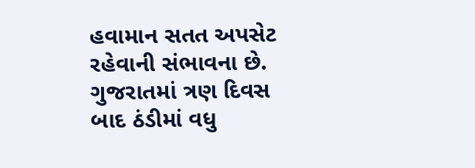હવામાન સતત અપસેટ રહેવાની સંભાવના છે. ગુજરાતમાં ત્રણ દિવસ બાદ ઠંડીમાં વધુ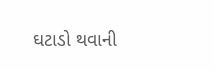ઘટાડો થવાની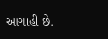આગાહી છે.